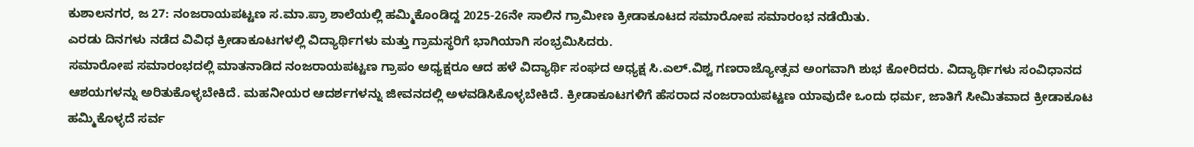ಕುಶಾಲನಗರ, ಜ 27: ನಂಜರಾಯಪಟ್ಟಣ ಸ.ಮಾ.ಪ್ರಾ ಶಾಲೆಯಲ್ಲಿ ಹಮ್ಮಿಕೊಂಡಿದ್ದ 2025-26ನೇ ಸಾಲಿನ ಗ್ರಾಮೀಣ ಕ್ರೀಡಾಕೂಟದ ಸಮಾರೋಪ ಸಮಾರಂಭ ನಡೆಯಿತು.
ಎರಡು ದಿನಗಳು ನಡೆದ ವಿವಿಧ ಕ್ರೀಡಾಕೂಟಗಳಲ್ಲಿ ವಿದ್ಯಾರ್ಥಿಗಳು ಮತ್ತು ಗ್ರಾಮಸ್ಥರಿಗೆ ಭಾಗಿಯಾಗಿ ಸಂಭ್ರಮಿಸಿದರು.
ಸಮಾರೋಪ ಸಮಾರಂಭದಲ್ಲಿ ಮಾತನಾಡಿದ ನಂಜರಾಯಪಟ್ಟಣ ಗ್ರಾಪಂ ಅಧ್ಯಕ್ಷರೂ ಆದ ಹಳೆ ವಿದ್ಯಾರ್ಥಿ ಸಂಘದ ಅಧ್ಯಕ್ಷ ಸಿ.ಎಲ್.ವಿಶ್ವ ಗಣರಾಜ್ಯೋತ್ಸವ ಅಂಗವಾಗಿ ಶುಭ ಕೋರಿದರು. ವಿದ್ಯಾರ್ಥಿಗಳು ಸಂವಿಧಾನದ ಆಶಯಗಳನ್ನು ಅರಿತುಕೊಳ್ಳಬೇಕಿದೆ. ಮಹನೀಯರ ಆದರ್ಶಗಳನ್ನು ಜೀವನದಲ್ಲಿ ಅಳವಡಿಸಿಕೊಳ್ಳಬೇಕಿದೆ. ಕ್ರೀಡಾಕೂಟಗಳಿಗೆ ಹೆಸರಾದ ನಂಜರಾಯಪಟ್ಟಣ ಯಾವುದೇ ಒಂದು ಧರ್ಮ, ಜಾತಿಗೆ ಸೀಮಿತವಾದ ಕ್ರೀಡಾಕೂಟ ಹಮ್ಮಿಕೊಳ್ಳದೆ ಸರ್ವ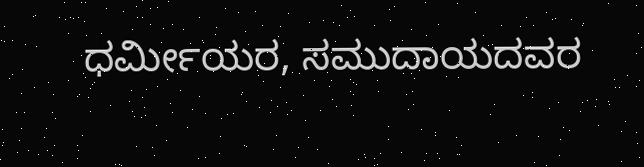ಧರ್ಮೀಯರ, ಸಮುದಾಯದವರ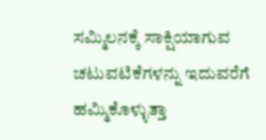ಸಮ್ಮಿಲನಕ್ಕೆ ಸಾಕ್ಷಿಯಾಗುವ ಚಟುವಟಿಕೆಗಳನ್ನು ಇದುವರೆಗೆ ಹಮ್ಮಿಕೊಳ್ಳುತ್ತಾ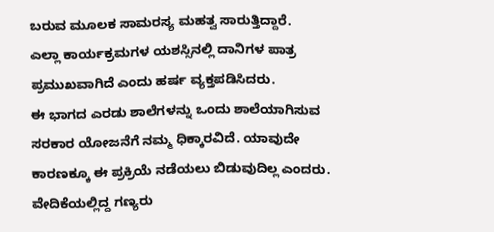ಬರುವ ಮೂಲಕ ಸಾಮರಸ್ಯ ಮಹತ್ವ ಸಾರುತ್ತಿದ್ದಾರೆ.
ಎಲ್ಲಾ ಕಾರ್ಯಕ್ರಮಗಳ ಯಶಸ್ಸಿನಲ್ಲಿ ದಾನಿಗಳ ಪಾತ್ರ ಪ್ರಮುಖವಾಗಿದೆ ಎಂದು ಹರ್ಷ ವ್ಯಕ್ತಪಡಿಸಿದರು.
ಈ ಭಾಗದ ಎರಡು ಶಾಲೆಗಳನ್ನು ಒಂದು ಶಾಲೆಯಾಗಿಸುವ ಸರಕಾರ ಯೋಜನೆಗೆ ನಮ್ಮ ಧಿಕ್ಕಾರವಿದೆ. ಯಾವುದೇ ಕಾರಣಕ್ಕೂ ಈ ಪ್ರಕ್ರಿಯೆ ನಡೆಯಲು ಬಿಡುವುದಿಲ್ಲ ಎಂದರು.
ವೇದಿಕೆಯಲ್ಲಿದ್ದ ಗಣ್ಯರು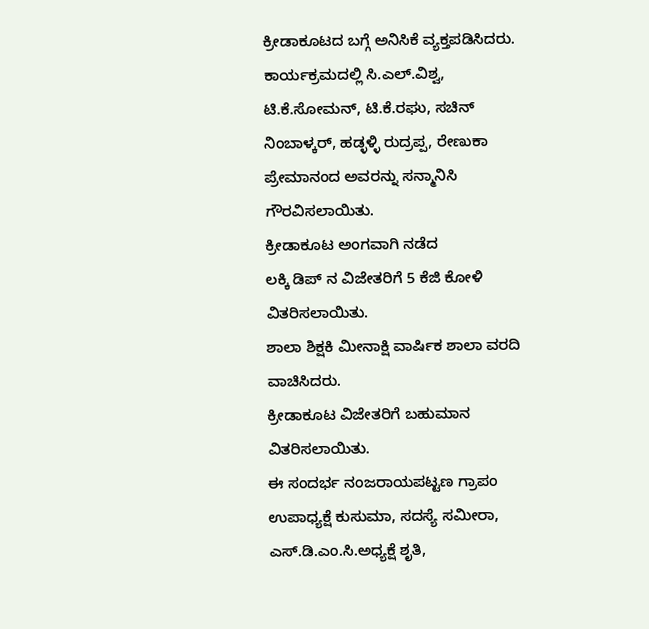ಕ್ರೀಡಾಕೂಟದ ಬಗ್ಗೆ ಅನಿಸಿಕೆ ವ್ಯಕ್ತಪಡಿಸಿದರು.
ಕಾರ್ಯಕ್ರಮದಲ್ಲಿ ಸಿ.ಎಲ್.ವಿಶ್ವ, ಟಿ.ಕೆ.ಸೋಮನ್, ಟಿ.ಕೆ.ರಘು, ಸಚಿನ್ ನಿಂಬಾಳ್ಕರ್, ಹಡ್ಳಳ್ಳಿ ರುದ್ರಪ್ಪ, ರೇಣುಕಾ ಪ್ರೇಮಾನಂದ ಅವರನ್ನು ಸನ್ಮಾನಿಸಿ ಗೌರವಿಸಲಾಯಿತು.
ಕ್ರೀಡಾಕೂಟ ಅಂಗವಾಗಿ ನಡೆದ
ಲಕ್ಕಿ ಡಿಪ್ ನ ವಿಜೇತರಿಗೆ 5 ಕೆಜಿ ಕೋಳಿ ವಿತರಿಸಲಾಯಿತು.
ಶಾಲಾ ಶಿಕ್ಷಕಿ ಮೀನಾಕ್ಷಿ ವಾರ್ಷಿಕ ಶಾಲಾ ವರದಿ ವಾಚಿಸಿದರು.
ಕ್ರೀಡಾಕೂಟ ವಿಜೇತರಿಗೆ ಬಹುಮಾನ ವಿತರಿಸಲಾಯಿತು.
ಈ ಸಂದರ್ಭ ನಂಜರಾಯಪಟ್ಟಣ ಗ್ರಾಪಂ ಉಪಾಧ್ಯಕ್ಷೆ ಕುಸುಮಾ, ಸದಸ್ಯೆ ಸಮೀರಾ, ಎಸ್.ಡಿ.ಎಂ.ಸಿ.ಅಧ್ಯಕ್ಷೆ ಶೃತಿ,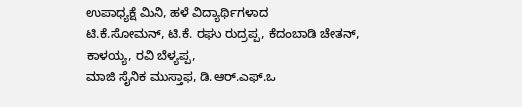ಉಪಾಧ್ಯಕ್ಷೆ ಮಿನಿ, ಹಳೆ ವಿದ್ಯಾರ್ಥಿಗಳಾದ
ಟಿ.ಕೆ.ಸೋಮನ್, ಟಿ.ಕೆ. ರಘು ರುದ್ರಪ್ಪ, ಕೆದಂಬಾಡಿ ಚೇತನ್,
ಕಾಳಯ್ಯ, ರವಿ ಬೆಳ್ಯಪ್ಪ,
ಮಾಜಿ ಸೈನಿಕ ಮುಸ್ತಾಫ, ಡಿ.ಆರ್.ಎಫ್.ಒ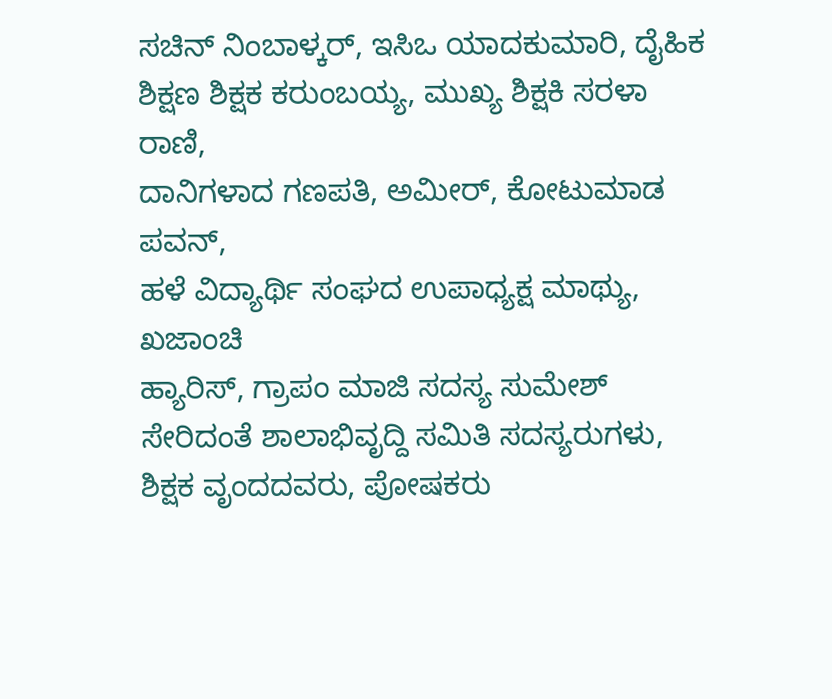ಸಚಿನ್ ನಿಂಬಾಳ್ಕರ್, ಇಸಿಒ ಯಾದಕುಮಾರಿ, ದೈಹಿಕ ಶಿಕ್ಷಣ ಶಿಕ್ಷಕ ಕರುಂಬಯ್ಯ, ಮುಖ್ಯ ಶಿಕ್ಷಕಿ ಸರಳಾ ರಾಣಿ,
ದಾನಿಗಳಾದ ಗಣಪತಿ, ಅಮೀರ್, ಕೋಟುಮಾಡ ಪವನ್,
ಹಳೆ ವಿದ್ಯಾರ್ಥಿ ಸಂಘದ ಉಪಾಧ್ಯಕ್ಷ ಮಾಥ್ಯು, ಖಜಾಂಚಿ
ಹ್ಯಾರಿಸ್, ಗ್ರಾಪಂ ಮಾಜಿ ಸದಸ್ಯ ಸುಮೇಶ್ ಸೇರಿದಂತೆ ಶಾಲಾಭಿವೃದ್ದಿ ಸಮಿತಿ ಸದಸ್ಯರುಗಳು, ಶಿಕ್ಷಕ ವೃಂದದವರು, ಪೋಷಕರು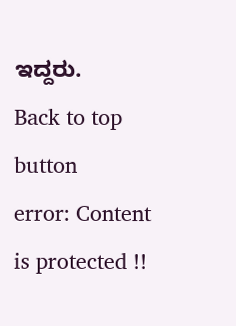ಇದ್ದರು.
Back to top button
error: Content is protected !!